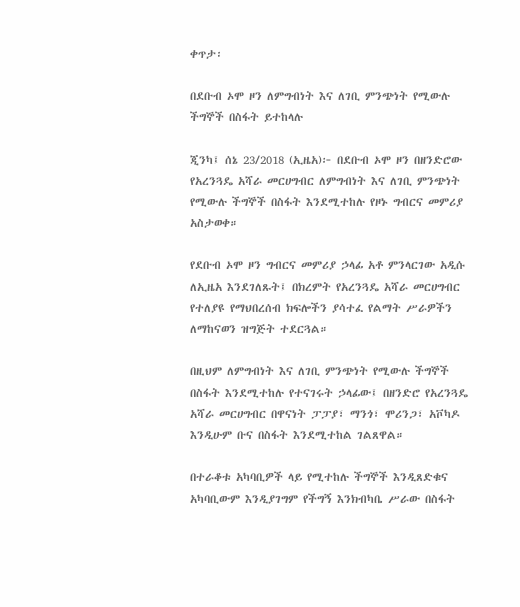ቀጥታ፡

በደቡብ ኦሞ ዞን ለምግብነት እና ለገቢ ምንጭነት የሚውሉ ችግኞች በስፋት ይተከላሉ

ጂንካ፤ ሰኔ 23/2018 (ኢዜአ)፦ በደቡብ ኦሞ ዞን በዘንድሮው የአረንጓዴ አሻራ መርሀግብር ለምግብነት እና ለገቢ ምንጭነት የሚውሉ ችግኞች በስፋት እንደሚተከሉ የዞኑ ግብርና መምሪያ አስታወቀ።

የደቡብ ኦሞ ዞን ግብርና መምሪያ ኃላፊ አቶ ምንላርገው አዲሱ ለኢዜአ እንደገለጹት፤ በክረምት የአረንጓዴ አሻራ መርሀግብር የተለያዩ የማህበረሰብ ክፍሎችን ያሳተፈ የልማት ሥራዎችን ለማከናወን ዝግጅት ተደርጓል።

በዚህም ለምግብነት እና ለገቢ ምንጭነት የሚውሉ ችግኞች በስፋት እንደሚተከሉ የተናገሩት ኃላፊው፤ በዘንድሮ የአረንጓዴ አሻራ መርሀግብር በዋናነት ፓፓያ፣ ማንጎ፣ ሞሪንጋ፣ አቮካዶ እንዲሁም ቡና በስፋት እንደሚተከል ገልጸዋል።

በተራቆቱ አካባቢዎች ላይ የሚተከሉ ችግኞች እንዲጸድቁና አካባቢውም እንዲያገግም የችግኝ እንክብካቤ ሥራው በስፋት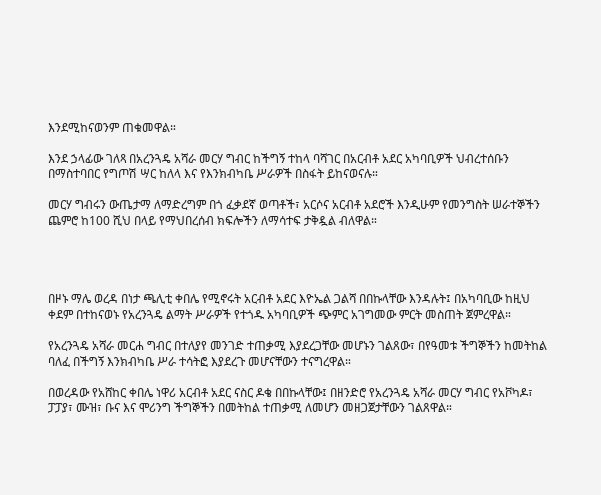እንደሚከናወንም ጠቁመዋል።

እንደ ኃላፊው ገለጻ በአረንጓዴ አሻራ መርሃ ግብር ከችግኝ ተከላ ባሻገር በአርብቶ አደር አካባቢዎች ህብረተሰቡን በማስተባበር የግጦሽ ሣር ከለላ እና የእንክብካቤ ሥራዎች በስፋት ይከናወናሉ።

መርሃ ግብሩን ውጤታማ ለማድረግም በጎ ፈቃደኛ ወጣቶች፣ አርሶና አርብቶ አደሮች እንዲሁም የመንግስት ሠራተኞችን ጨምሮ ከ100 ሺህ በላይ የማህበረሰብ ክፍሎችን ለማሳተፍ ታቅዷል ብለዋል።




በዞኑ ማሌ ወረዳ በነታ ጫሊቲ ቀበሌ የሚኖሩት አርብቶ አደር እዮኤል ጋልሻ በበኩላቸው እንዳሉት፤ በአካባቢው ከዚህ ቀደም በተከናወኑ የአረንጓዴ ልማት ሥራዎች የተጎዱ አካባቢዎች ጭምር አገግመው ምርት መስጠት ጀምረዋል።

የአረንጓዴ አሻራ መርሐ ግብር በተለያየ መንገድ ተጠቃሚ እያደረጋቸው መሆኑን ገልጸው፣ በየዓመቱ ችግኞችን ከመትከል ባለፈ በችግኝ እንክብካቤ ሥራ ተሳትፎ እያደረጉ መሆናቸውን ተናግረዋል።

በወረዳው የአሸከር ቀበሌ ነዋሪ አርብቶ አደር ናስር ዶቄ በበኩላቸው፤ በዘንድሮ የአረንጓዴ አሻራ መርሃ ግብር የአቮካዶ፣ ፓፓያ፣ ሙዝ፣ ቡና እና ሞሪንግ ችግኞችን በመትከል ተጠቃሚ ለመሆን መዘጋጀታቸውን ገልጸዋል።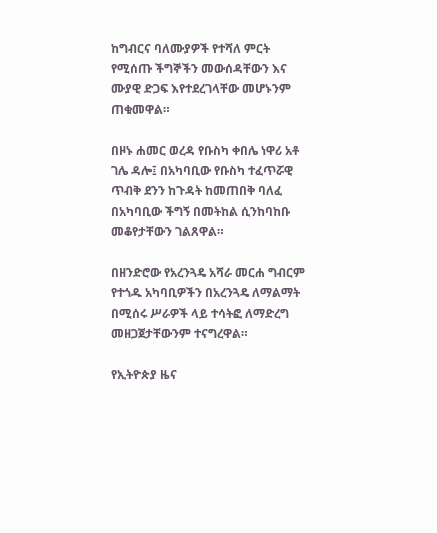ከግብርና ባለሙያዎች የተሻለ ምርት የሚሰጡ ችግኞችን መውሰዳቸውን እና ሙያዊ ድጋፍ እየተደረገላቸው መሆኑንም ጠቁመዋል።

በዞኑ ሐመር ወረዳ የቡስካ ቀበሌ ነዋሪ አቶ ገሌ ዳሎ፤ በአካባቢው የቡስካ ተፈጥሯዊ ጥብቅ ደንን ከጉዳት ከመጠበቅ ባለፈ በአካባቢው ችግኝ በመትከል ሲንከባከቡ መቆየታቸውን ገልጸዋል።

በዘንድሮው የአረንጓዴ አሻራ መርሐ ግብርም የተጎዱ አካባቢዎችን በአረንጓዴ ለማልማት በሚሰሩ ሥራዎች ላይ ተሳትፎ ለማድረግ መዘጋጀታቸውንም ተናግረዋል።

የኢትዮጵያ ዜና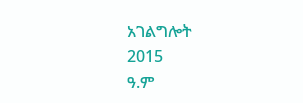አገልግሎት
2015
ዓ.ም